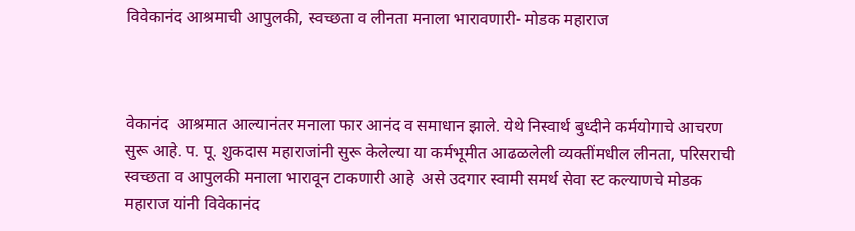विवेकानंद आश्रमाची आपुलकी, स्वच्छता व लीनता मनाला भारावणारी- मोडक महाराज



वेकानंद  आश्रमात आल्यानंतर मनाला फार आनंद व समाधान झाले. येथे निस्वार्थ बुध्दीने कर्मयोगाचे आचरण सुरू आहे. प. पू. शुकदास महाराजांनी सुरू केलेल्या या कर्मभूमीत आढळलेली व्यक्तींमधील लीनता, परिसराची स्वच्छता व आपुलकी मनाला भारावून टाकणारी आहे  असे उदगार स्वामी समर्थ सेवा स्ट कल्याणचे मोडक महाराज यांनी विवेकानंद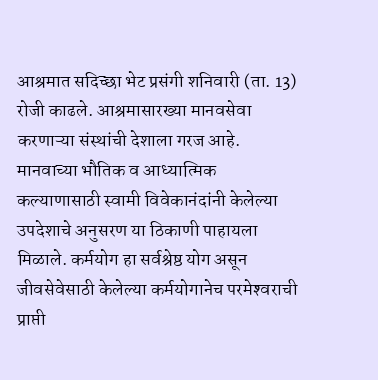आश्रमात सदिच्छा भेट प्रसंगी शनिवारी (ता. 13) रोजी काढले. आश्रमासारख्या मानवसेवा करणाऱ्या संस्थांची देशाला गरज आहे. मानवाच्या भौतिक व आध्यात्मिक कल्याणासाठी स्वामी विवेकानंदांनी केलेल्या उपदेशाचे अनुसरण या ठिकाणी पाहायला मिळाले. कर्मयोग हा सर्वश्रेष्ठ योग असून जीवसेवेसाठी केलेल्या कर्मयोगानेच परमेश्‍वराची प्राप्ती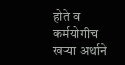होते व कर्मयोगीच खऱ्या अर्थाने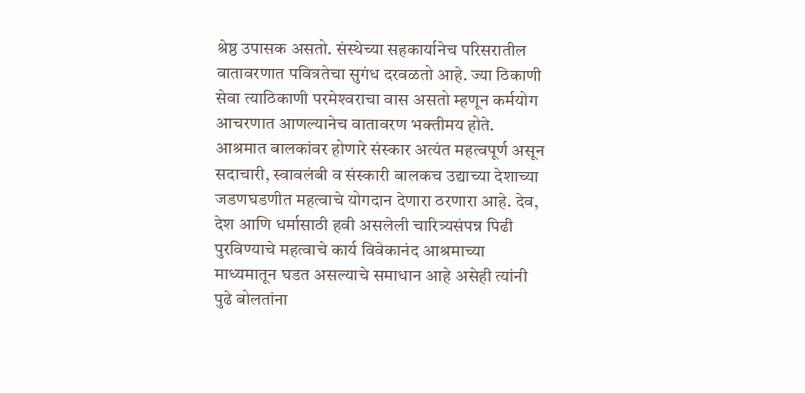श्रेष्ठ उपासक असतो. संस्थेच्या सहकार्यानेच परिसरातील वातावरणात पवित्रतेचा सुगंध दरवळतो आहे. ज्या ठिकाणी सेवा त्याठिकाणी परमेश्‍वराचा वास असतो म्हणून कर्मयोग आचरणात आणल्यानेच वातावरण भक्तीमय होते. आश्रमात बालकांवर होणारे संस्कार अत्यंत महत्वपूर्ण असून सदाचारी, स्वावलंबी व संस्कारी बालकच उद्याच्या देशाच्या जडणघडणीत महत्वाचे योगदान देणारा ठरणारा आहे. देव, देश आणि धर्मासाठी हवी असलेली चारित्र्यसंपन्न पिढी पुरविण्याचे महत्वाचे कार्य विवेकानंद आश्रमाच्या माध्यमातून घडत असल्याचे समाधान आहे असेही त्यांनी पुढे बोलतांना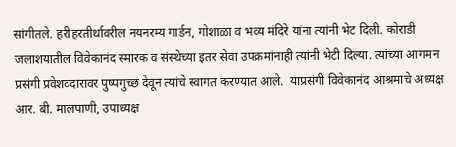सांगीतले. हरीहरतीर्थावरील नयनरम्य गार्डन, गोशाळा व भव्य मंदिरे यांना त्यांनी भेट दिली. कोराडी जलाशयातील विवेकानंद स्मारक व संस्थेच्या इतर सेवा उपक्रमांनाही त्यांनी भेटी दिल्या. त्यांच्या आगमन प्रसंगी प्रवेशव्दारावर पुष्पगुच्छ देवून त्यांचे स्वागत करण्यात आले.  याप्रसंगी विवेकानंद आश्रमाचे अध्यक्ष आर. बी. मालपाणी, उपाध्यक्ष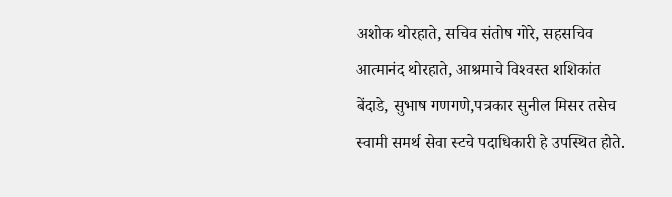अशोक थोरहाते, सचिव संतोष गोरे, सहसचिव आत्मानंद थोरहाते, आश्रमाचे विश्‍वस्त शशिकांत बेंदाडे, सुभाष गणगणे,पत्रकार सुनील मिसर तसेच स्वामी समर्थ सेवा स्टचे पदाधिकारी हे उपस्थित होते.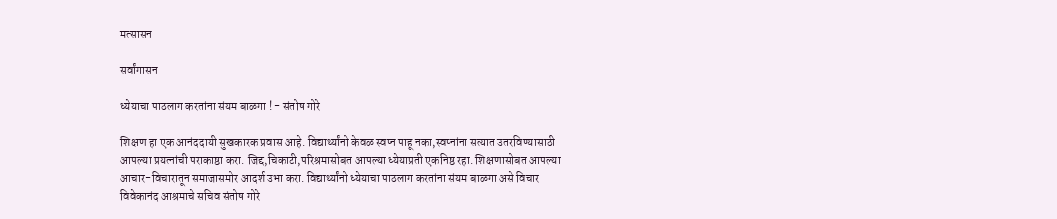मत्सासन

सर्वांगासन

ध्येयाचा पाठलाग करतांना संयम बाळगा ! - संतोष गोरे

शिक्षण हा एक आनंददायी सुखकारक प्रवास आहे. विद्यार्थ्यांनो केवळ स्वप्न पाहू नका,स्वप्नांना सत्यात उतरविण्यासाठी आपल्या प्रयत्नांची पराकाष्ठा करा. जिद्द,चिकाटी,परिश्रमासोबत आपल्या ध्येयाप्रती एकनिष्ठ रहा. शिक्षणासोबत आपल्या आचार-विचारातून समाजासमोर आदर्श उभा करा. विद्यार्थ्यांनो ध्येयाचा पाठलाग करतांना संयम बाळगा असे विचार विवेकानंद आश्रमाचे सचिव संतोष गोरे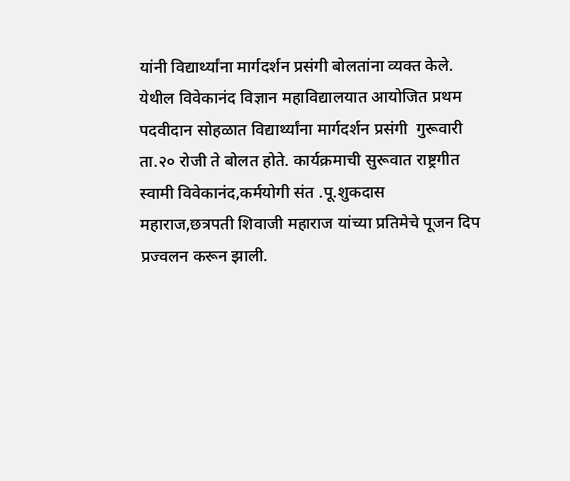यांनी विद्यार्थ्यांना मार्गदर्शन प्रसंगी बोलतांना व्यक्त केले.
येथील विवेकानंद विज्ञान महाविद्यालयात आयोजित प्रथम पदवीदान सोहळात विद्यार्थ्यांना मार्गदर्शन प्रसंगी  गुरूवारी ता.२० रोजी ते बोलत होते. कार्यक्रमाची सुरूवात राष्ट्रगीत स्वामी विवेकानंद,कर्मयोगी संत .पू.शुकदास महाराज,छत्रपती शिवाजी महाराज यांच्या प्रतिमेचे पूजन दिप प्रज्वलन करून झाली.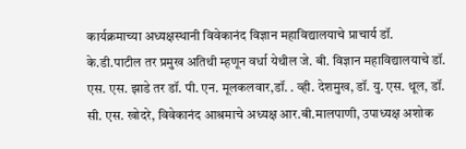कार्यक्रमाच्या अध्यक्षस्थानी विवेकानंद विज्ञान महाविद्यालयाचे प्राचार्य डॉ. के.डी.पाटील तर प्रमुख अतिथी म्हणून वर्धा येथील जे. बी. विज्ञान महाविद्यालयाचे डॉ. एस. एस. झाडे तर डॉ. पी. एन. मूलकलवार,डॉ. . व्ही. देशमुख, डॉ. यु. एस. थूल, डॉ. सी. एस. खोदरे, विवेकानंद आश्रमाचे अध्यक्ष आर.बी.मालपाणी, उपाध्यक्ष अशोक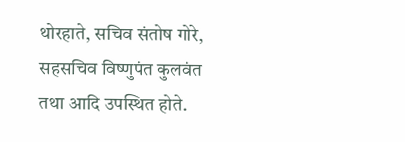थोरहाते, सचिव संतोष गोरे, सहसचिव विष्णुपंत कुलवंत तथा आदि उपस्थित होते.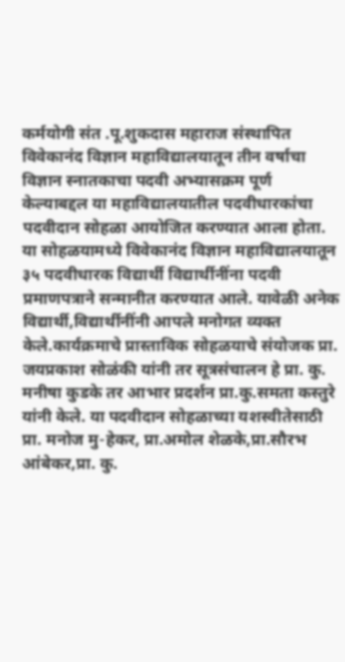कर्मयोगी संत .पू.शुकदास महाराज संस्थापित विवेकानंद विज्ञान महाविद्यालयातून तीन वर्षाचा विज्ञान स्नातकाचा पदवी अभ्यासक्रम पूर्ण केल्याबद्दल या महाविद्यालयातील पदवीधारकांचा पदवीदान सोहळा आयोजित करण्यात आला होता. या सोहळयामध्ये विवेकानंद विज्ञान महाविद्यालयातून ३५ पदवीधारक विद्यार्थी विद्यार्थीनींना पदवी प्रमाणपत्राने सन्मानीत करण्यात आले. यावेळी अनेक विद्यार्थी,विद्यार्थीनींनी आपले मनोगत व्यक्त केले.कार्यक्रमाचे प्रास्ताविक सोहळयाचे संयोजक प्रा. जयप्रकाश सोळंकी यांनी तर सूत्रसंचालन हे प्रा. कु. मनीषा कुडके तर आभार प्रदर्शन प्रा.कु.समता कस्तुरे यांनी केले. या पदवीदान सोहळाच्या यशस्वीतेसाठी प्रा. मनोज मु-हेकर, प्रा.अमोल शेळके,प्रा.सौरभ आंबेकर,प्रा. कु.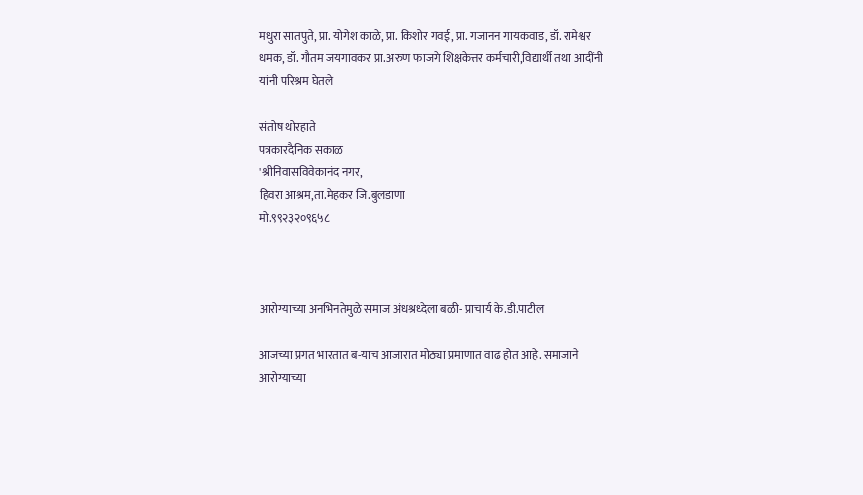मधुरा सातपुते, प्रा. योगेश काळे, प्रा. किशोर गवई, प्रा. गजानन गायकवाड, डॉ. रामेश्वर धमक, डॉ. गौतम जयगावकर प्रा.अरुण फाजगे शिक्षकेत्तर कर्मचारी,विद्यार्थी तथा आदींनी यांनी परिश्रम घेतले

संतोष थोरहाते
पत्रकारदैनिक सकाळ
'श्रीनिवासविवेकानंद नगर,
हिवरा आश्रम,ता.मेहकर जि.बुलडाणा
मो.९९२३२०९६५८



आरोग्याच्या अनभिनतेमुळे समाज अंधश्रध्देला बळी- प्राचार्य के.डी.पाटील

आजच्या प्रगत भारतात ब-याच आजारात मोठ्या प्रमाणात वाढ होत आहे. समाजाने आरोग्याच्या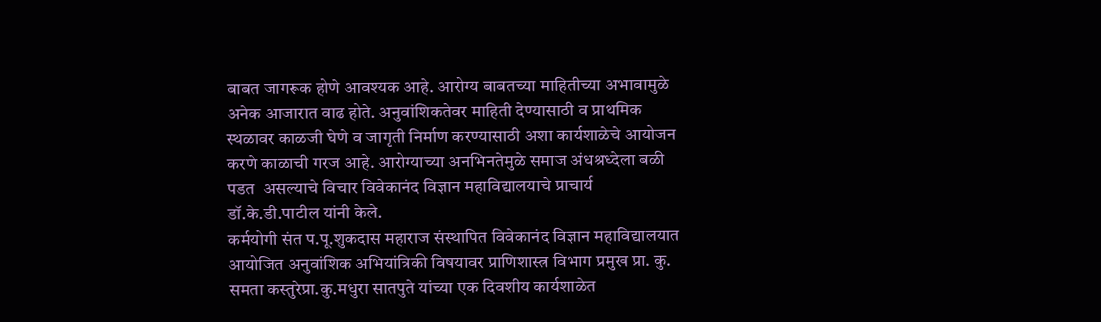बाबत जागरूक होणे आवश्यक आहे. आरोग्य बाबतच्या माहितीच्या अभावामुळे अनेक आजारात वाढ होते. अनुवांशिकतेवर माहिती देण्यासाठी व प्राथमिक स्थळावर काळजी घेणे व जागृती निर्माण करण्यासाठी अशा कार्यशाळेचे आयोजन करणे काळाची गरज आहे. आरोग्याच्या अनभिनतेमुळे समाज अंधश्रध्देला बळी पडत  असल्याचे विचार विवेकानंद विज्ञान महाविद्यालयाचे प्राचार्य डॉ.के.डी.पाटील यांनी केले.
कर्मयोगी संत प.पू.शुकदास महाराज संस्थापित विवेकानंद विज्ञान महाविद्यालयात आयोजित अनुवांशिक अभियांत्रिकी विषयावर प्राणिशास्त्र विभाग प्रमुख प्रा. कु. समता कस्तुरेप्रा.कु.मधुरा सातपुते यांच्या एक दिवशीय कार्यशाळेत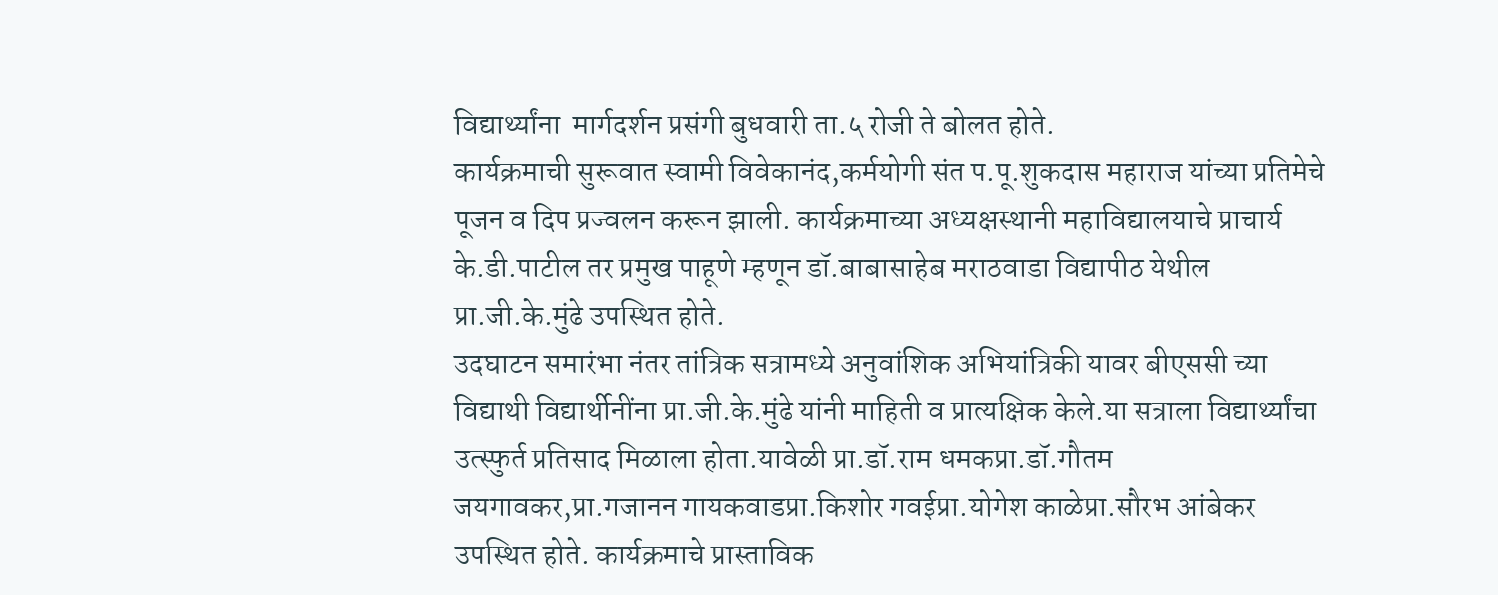विद्यार्थ्यांना  मार्गदर्शन प्रसंगी बुधवारी ता.५ रोजी ते बोलत होते.
कार्यक्रमाची सुरूवात स्वामी विवेकानंद,कर्मयोगी संत प.पू.शुकदास महाराज यांच्या प्रतिमेचे पूजन व दिप प्रज्वलन करून झाली. कार्यक्रमाच्या अध्यक्षस्थानी महाविद्यालयाचे प्राचार्य  के.डी.पाटील तर प्रमुख पाहूणे म्हणून डॉ.बाबासाहेब मराठवाडा विद्यापीठ येथील प्रा.जी.के.मुंढे उपस्थित होते.
उदघाटन समारंभा नंतर तांत्रिक सत्रामध्ये अनुवांशिक अभियांत्रिकी यावर बीएससी च्या विद्याथी विद्यार्थीनींना प्रा.जी.के.मुंढे यांनी माहिती व प्रात्यक्षिक केले.या सत्राला विद्यार्थ्यांचा उत्स्फुर्त प्रतिसाद मिळाला होता.यावेळी प्रा.डॉ.राम धमकप्रा.डॉ.गौतम जयगावकर,प्रा.गजानन गायकवाडप्रा.किशोर गवईप्रा.योगेश काळेप्रा.सौरभ आंबेकर उपस्थित होते. कार्यक्रमाचे प्रास्ताविक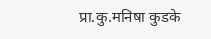प्रा.कु.मनिषा कुडके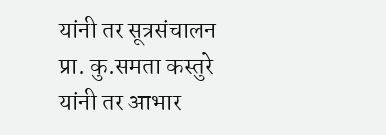यांनी तर सूत्रसंचालन प्रा. कु.समता कस्तुरे यांनी तर आभार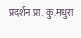प्रदर्शन प्रा. कु.मधुरा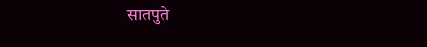सातपुते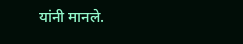यांनी मानले.